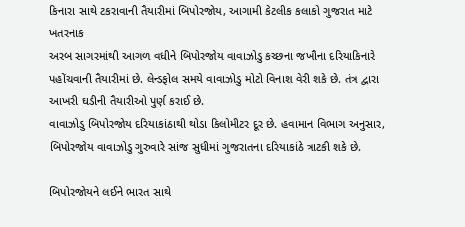કિનારા સાથે ટકરાવાની તૈયારીમાં બિપોરજોય, આગામી કેટલીક કલાકો ગુજરાત માટે ખતરનાક
અરબ સાગરમાંથી આગળ વધીને બિપોરજોય વાવાઝોડુ કચ્છના જખૌના દરિયાકિનારે પહોંચવાની તૈયારીમાં છે. લેન્ડફોલ સમયે વાવાઝોડુ મોટો વિનાશ વેરી શકે છે. તંત્ર દ્વારા આખરી ઘડીની તૈયારીઓ પુર્ણ કરાઈ છે.
વાવાઝોડુ બિપોરજોય દરિયાકાંઠાથી થોડા કિલોમીટર દૂર છે. હવામાન વિભાગ અનુસાર, બિપોરજોય વાવાઝોડુ ગુરુવારે સાંજ સુધીમાં ગુજરાતના દરિયાકાંઠે ત્રાટકી શકે છે.

બિપોરજોયને લઈને ભારત સાથે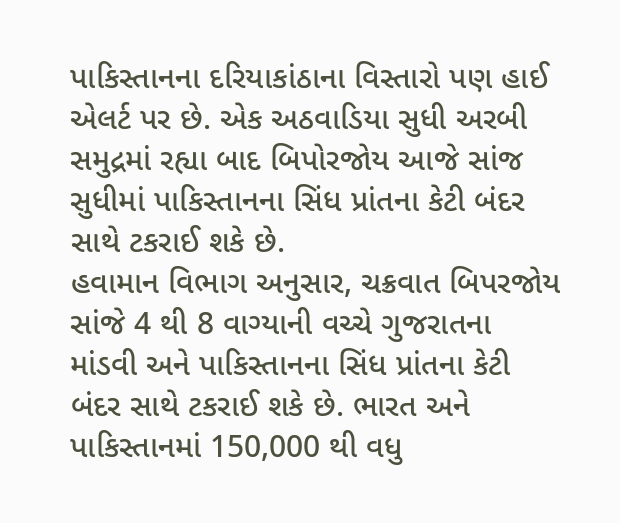પાકિસ્તાનના દરિયાકાંઠાના વિસ્તારો પણ હાઈ એલર્ટ પર છે. એક અઠવાડિયા સુધી અરબી સમુદ્રમાં રહ્યા બાદ બિપોરજોય આજે સાંજ સુધીમાં પાકિસ્તાનના સિંધ પ્રાંતના કેટી બંદર સાથે ટકરાઈ શકે છે.
હવામાન વિભાગ અનુસાર, ચક્રવાત બિપરજોય સાંજે 4 થી 8 વાગ્યાની વચ્ચે ગુજરાતના માંડવી અને પાકિસ્તાનના સિંધ પ્રાંતના કેટી બંદર સાથે ટકરાઈ શકે છે. ભારત અને પાકિસ્તાનમાં 150,000 થી વધુ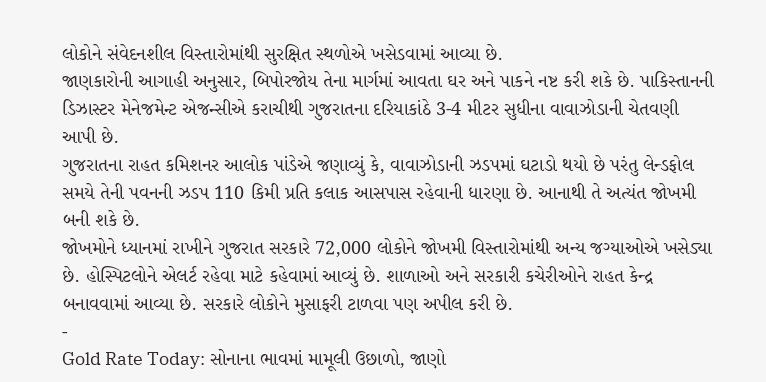લોકોને સંવેદનશીલ વિસ્તારોમાંથી સુરક્ષિત સ્થળોએ ખસેડવામાં આવ્યા છે.
જાણકારોની આગાહી અનુસાર, બિપોરજોય તેના માર્ગમાં આવતા ઘર અને પાકને નષ્ટ કરી શકે છે. પાકિસ્તાનની ડિઝાસ્ટર મેનેજમેન્ટ એજન્સીએ કરાચીથી ગુજરાતના દરિયાકાંઠે 3-4 મીટર સુધીના વાવાઝોડાની ચેતવણી આપી છે.
ગુજરાતના રાહત કમિશનર આલોક પાંડેએ જણાવ્યું કે, વાવાઝોડાની ઝડપમાં ઘટાડો થયો છે પરંતુ લેન્ડફોલ સમયે તેની પવનની ઝડપ 110 કિમી પ્રતિ કલાક આસપાસ રહેવાની ધારણા છે. આનાથી તે અત્યંત જોખમી બની શકે છે.
જોખમોને ધ્યાનમાં રાખીને ગુજરાત સરકારે 72,000 લોકોને જોખમી વિસ્તારોમાંથી અન્ય જગ્યાઓએ ખસેડ્યા છે. હોસ્પિટલોને એલર્ટ રહેવા માટે કહેવામાં આવ્યું છે. શાળાઓ અને સરકારી કચેરીઓને રાહત કેન્દ્ર બનાવવામાં આવ્યા છે. સરકારે લોકોને મુસાફરી ટાળવા પણ અપીલ કરી છે.
-
Gold Rate Today: સોનાના ભાવમાં મામૂલી ઉછાળો, જાણો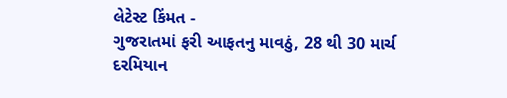લેટેસ્ટ કિંમત -
ગુજરાતમાં ફરી આફતનુ માવઠું, 28 થી 30 માર્ચ દરમિયાન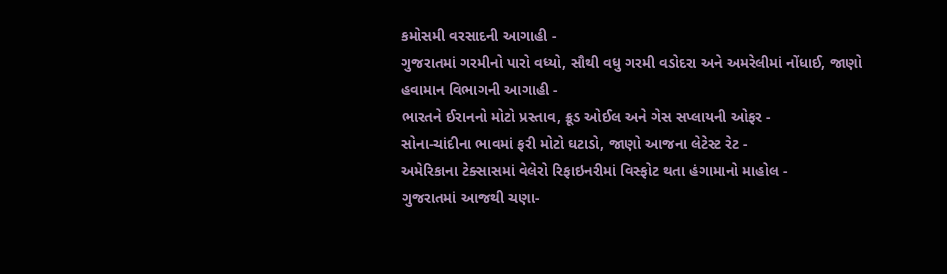કમોસમી વરસાદની આગાહી -
ગુજરાતમાં ગરમીનો પારો વધ્યો, સૌથી વધુ ગરમી વડોદરા અને અમરેલીમાં નોંધાઈ, જાણો હવામાન વિભાગની આગાહી -
ભારતને ઈરાનનો મોટો પ્રસ્તાવ, ક્રૂડ ઓઈલ અને ગેસ સપ્લાયની ઓફર -
સોના-ચાંદીના ભાવમાં ફરી મોટો ઘટાડો, જાણો આજના લેટેસ્ટ રેટ -
અમેરિકાના ટેક્સાસમાં વેલેરો રિફાઇનરીમાં વિસ્ફોટ થતા હંગામાનો માહોલ -
ગુજરાતમાં આજથી ચણા-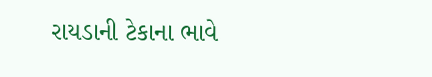રાયડાની ટેકાના ભાવે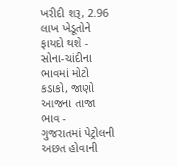ખરીદી શરૂ, 2.96 લાખ ખેડૂતોને ફાયદો થશે -
સોના-ચાંદીના ભાવમાં મોટો કડાકો, જાણો આજના તાજા ભાવ -
ગુજરાતમાં પેટ્રોલની અછત હોવાની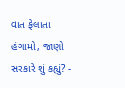વાત ફેલાતા હંગામો, જાણો સરકારે શું કહ્યું? -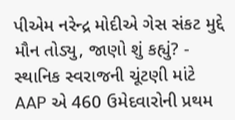પીએમ નરેન્દ્ર મોદીએ ગેસ સંકટ મુદ્દે મૌન તોડ્યુ, જાણો શું કહ્યું? -
સ્થાનિક સ્વરાજની ચૂંટણી માંટે AAP એ 460 ઉમેદવારોની પ્રથમ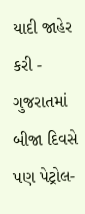યાદી જાહેર કરી -
ગુજરાતમાં બીજા દિવસે પણ પેટ્રોલ-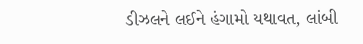ડીઝલને લઈને હંગામો યથાવત, લાંબી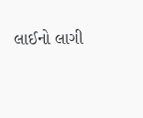લાઈનો લાગી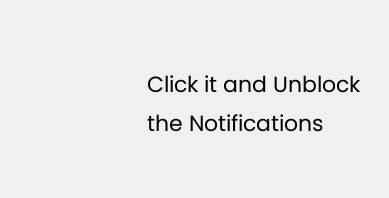Click it and Unblock the Notifications